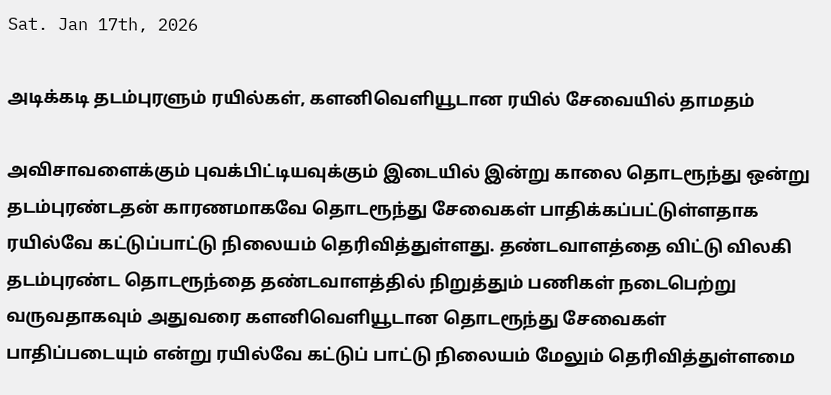Sat. Jan 17th, 2026

அடிக்கடி தடம்புரளும் ரயில்கள், களனிவெளியூடான ரயில் சேவையில் தாமதம்

அவிசாவளைக்கும் புவக்பிட்டியவுக்கும் இடையில் இன்று காலை தொடரூந்து ஒன்று தடம்புரண்டதன் காரணமாகவே தொடரூந்து சேவைகள் பாதிக்கப்பட்டுள்ளதாக ரயில்வே கட்டுப்பாட்டு நிலையம் தெரிவித்துள்ளது. தண்டவாளத்தை விட்டு விலகி தடம்புரண்ட தொடரூந்தை தண்டவாளத்தில் நிறுத்தும் பணிகள் நடைபெற்று வருவதாகவும் அதுவரை களனிவெளியூடான தொடரூந்து சேவைகள் பாதிப்படையும் என்று ரயில்வே கட்டுப் பாட்டு நிலையம் மேலும் தெரிவித்துள்ளமை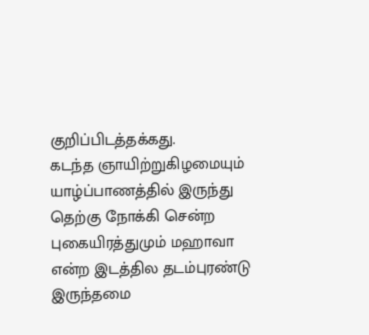குறிப்பிடத்தக்கது.
கடந்த ஞாயிற்றுகிழமையும் யாழ்ப்பாணத்தில் இருந்து தெற்கு நோக்கி சென்ற புகையிரத்துமும் மஹாவா என்ற இடத்தில தடம்புரண்டு இருந்தமை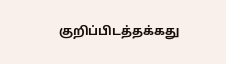குறிப்பிடத்தக்கது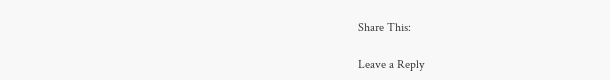Share This:

Leave a Reply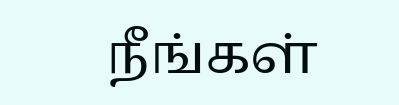நீங்கள்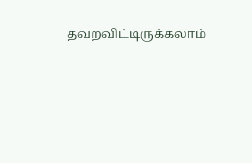தவறவிட்டிருக்கலாம்